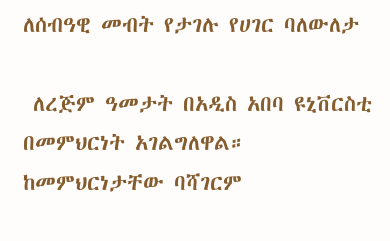ለሰብዓዊ መብት የታገሉ የሀገር ባለውለታ

 ለረጅም ዓመታት በአዲስ አበባ ዩኒቨርስቲ በመምህርነት አገልግለዋል። ከመምህርነታቸው ባሻገርም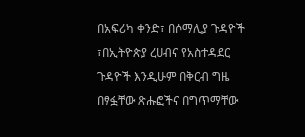በአፍሪካ ቀንድ፣ በሶማሊያ ጉዳዮች ፣በኢትዮጵያ ረሀብና የአስተዳደር ጉዳዮች እንዲሁም በቅርብ ግዜ በፃፏቸው ጽሑፎችና በግጥማቸው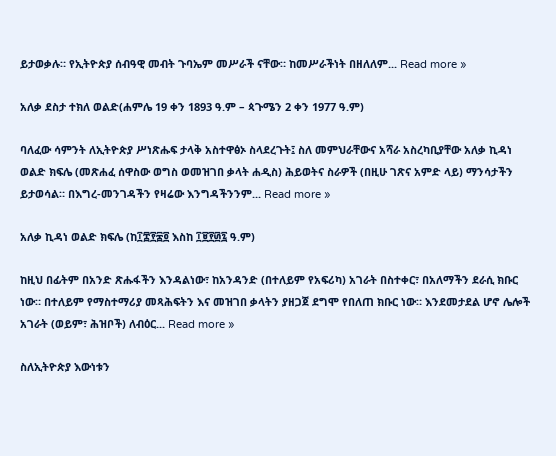ይታወቃሉ። የኢትዮጵያ ሰብዓዊ መብት ጉባኤም መሥራች ናቸው። ከመሥራችነት በዘለለም... Read more »

አለቃ ደስታ ተክለ ወልድ(ሐምሌ 19 ቀን 1893 ዓ.ም – ጳጉሜን 2 ቀን 1977 ዓ.ም)

ባለፈው ሳምንት ለኢትዮጵያ ሥነጽሑፍ ታላቅ አስተዋፅኦ ስላደረጉት፤ ስለ መምህራቸውና አሻራ አስረካቢያቸው አለቃ ኪዳነ ወልድ ክፍሌ (መጽሐፈ ሰዋስው ወግስ ወመዝገበ ቃላት ሐዲስ) ሕይወትና ስራዎች (በዚሁ ገጽና አምድ ላይ) ማንሳታችን ይታወሳል። በእግረ-መንገዳችን የዛሬው እንግዳችንንም... Read more »

አለቃ ኪዳነ ወልድ ክፍሌ (ከ፲፰፻፷፬ እስከ ፲፱፻፴፯ ዓ.ም)

ከዚህ በፊትም በአንድ ጽሑፋችን እንዳልነው፣ ከአንዳንድ (በተለይም የአፍሪካ) አገራት በስተቀር፣ በአለማችን ደራሲ ክቡር ነው። በተለይም የማስተማሪያ መጻሕፍትን እና መዝገበ ቃላትን ያዘጋጀ ደግሞ የበለጠ ክቡር ነው። እንደመታደል ሆኖ ሌሎች አገራት (ወይም፣ ሕዝቦች) ለብዕር... Read more »

ስለኢትዮጵያ እውነቱን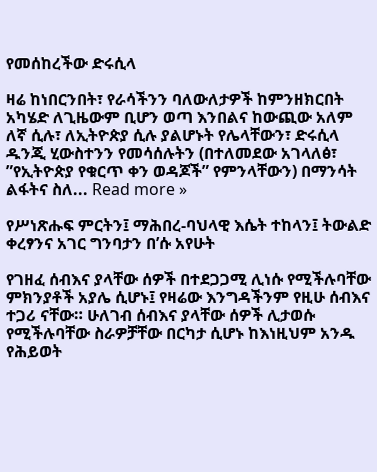የመሰከረችው ድሩሲላ

ዛሬ ከነበርንበት፣ የራሳችንን ባለውለታዎች ከምንዘክርበት አካሄድ ለጊዜውም ቢሆን ወጣ እንበልና ከውጪው አለም ለኛ ሲሉ፣ ለኢትዮጵያ ሲሉ ያልሆኑት የሌላቸውን፣ ድሩሲላ ዱንጂ ሂውስተንን የመሳሰሉትን (በተለመደው አገላለፅ፣ ”የኢትዮጵያ የቁርጥ ቀን ወዳጆች” የምንላቸውን) በማንሳት ልፋትና ስለ... Read more »

የሥነጽሑፍ ምርትን፤ ማሕበረ-ባህላዊ እሴት ተከላን፤ ትውልድ ቀረፃንና አገር ግንባታን በ’ሱ አየሁት

የገዘፈ ሰብእና ያላቸው ሰዎች በተደጋጋሚ ሊነሱ የሚችሉባቸው ምክንያቶች አያሌ ሲሆኑ፤ የዛሬው እንግዳችንም የዚሁ ሰብእና ተጋሪ ናቸው። ሁለገብ ሰብእና ያላቸው ሰዎች ሊታወሱ የሚችሉባቸው ስራዎቻቸው በርካታ ሲሆኑ ከእነዚህም አንዱ የሕይወት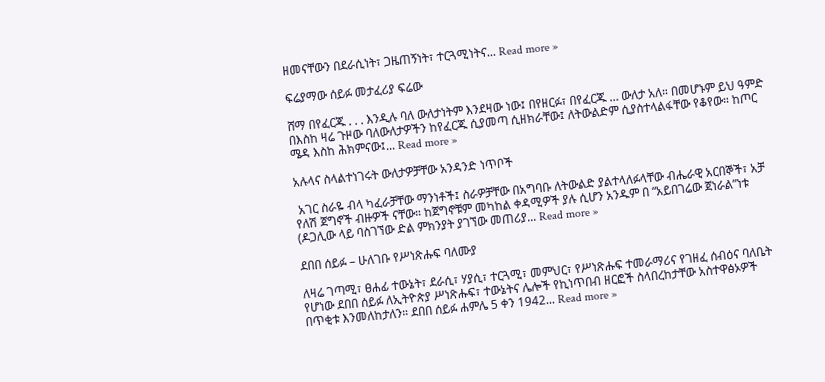ዘመናቸውን በደራሲነት፣ ጋዜጠኝነት፣ ተርጓሚነትና... Read more »

ፍሬያማው ሰይፉ መታፈሪያ ፍሬው

ሸማ በየፈርጁ . . . እንዲሉ ባለ ውለታነትም እንደዛው ነው፤ በየዘርፉ፣ በየፈርጁ … ውለታ አለ። በመሆኑም ይህ ዓምድ በእስከ ዛሬ ጉዞው ባለውለታዎችን ከየፈርጁ ሲያመጣ ሲዘክራቸው፤ ለትውልድም ሲያስተላልፋቸው የቆየው። ከጦር ሜዳ እስከ ሕክምናው፤... Read more »

አሉላና ስላልተነገሩት ውለታዎቻቸው አንዳንድ ነጥቦች

 አገር ስራዬ ብላ ካፈራቻቸው ማንነቶች፤ ስራዎቻቸው በአግባቡ ለትውልድ ያልተላለፉላቸው ብሔራዊ አርበኞች፣ አቻ የለሽ ጀግኖች ብዙዎች ናቸው። ከጀግኖቹም መካከል ቀዳሚዎች ያሉ ሲሆን አንዱም በ “አይበገሬው ጀነራል”ነቱ (ዶጋሊው ላይ ባስገኘው ድል ምክንያት ያገኘው መጠሪያ... Read more »

ደበበ ሰይፉ – ሁለገቡ የሥነጽሑፍ ባለሙያ

ለዛሬ ገጣሚ፣ ፀሐፊ ተውኔት፣ ደራሲ፣ ሃያሲ፣ ተርጓሚ፣ መምህር፣ የሥነጽሑፍ ተመራማሪና የገዘፈ ሰብዕና ባለቤት የሆነው ደበበ ሰይፉ ለኢትዮጵያ ሥነጽሑፍ፣ ተውኔትና ሌሎች የኪነጥበብ ዘርፎች ስላበረከታቸው አስተዋፅኦዎች በጥቂቱ እንመለከታለን። ደበበ ሰይፉ ሐምሌ 5 ቀን 1942... Read more »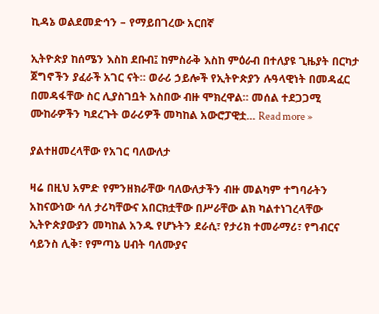ኪዳኔ ወልደመድኅን – የማይበገረው አርበኛ

ኢትዮጵያ ከሰሜን እስከ ደቡብ፤ ከምስራቅ እስከ ምዕራብ በተለያዩ ጊዜያት በርካታ ጀግኖችን ያፈራች አገር ናት። ወራሪ ኃይሎች የኢትዮጵያን ሉዓላዊነት በመዳፈር በመዳፋቸው ስር ሊያስገቧት አስበው ብዙ ሞክረዋል። መሰል ተደጋጋሚ ሙከራዎችን ካደረጉት ወራሪዎች መካከል አውሮፓዊቷ... Read more »

ያልተዘመረላቸው የአገር ባለውለታ

ዛሬ በዚህ አምድ የምንዘክራቸው ባለውለታችን ብዙ መልካም ተግባራትን አከናውነው ሳለ ታሪካቸውና አበርክቷቸው በሥራቸው ልክ ካልተነገረላቸው ኢትዮጵያውያን መካከል አንዱ የሆኑትን ደራሲ፣ የታሪክ ተመራማሪ፣ የግብርና ሳይንስ ሊቅ፣ የምጣኔ ሀብት ባለሙያና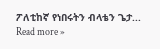ፖለቲከኛ የነበሩትን ብላቴን ጌታ... Read more »